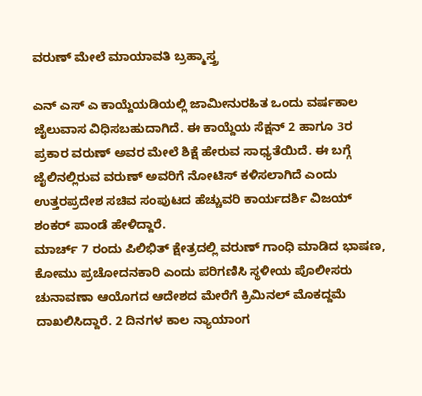ವರುಣ್ ಮೇಲೆ ಮಾಯಾವತಿ ಬ್ರಹ್ಮಾಸ್ತ್ರ

ಎನ್ ಎಸ್ ಎ ಕಾಯ್ದೆಯಡಿಯಲ್ಲಿ ಜಾಮೀನುರಹಿತ ಒಂದು ವರ್ಷಕಾಲ ಜೈಲುವಾಸ ವಿಧಿಸಬಹುದಾಗಿದೆ. ಈ ಕಾಯ್ದೆಯ ಸೆಕ್ಷನ್ 2 ಹಾಗೂ 3ರ ಪ್ರಕಾರ ವರುಣ್ ಅವರ ಮೇಲೆ ಶಿಕ್ಷೆ ಹೇರುವ ಸಾಧ್ಯತೆಯಿದೆ. ಈ ಬಗ್ಗೆ ಜೈಲಿನಲ್ಲಿರುವ ವರುಣ್ ಅವರಿಗೆ ನೋಟಿಸ್ ಕಳಿಸಲಾಗಿದೆ ಎಂದು ಉತ್ತರಪ್ರದೇಶ ಸಚಿವ ಸಂಪುಟದ ಹೆಚ್ಚುವರಿ ಕಾರ್ಯದರ್ಶಿ ವಿಜಯ್ ಶಂಕರ್ ಪಾಂಡೆ ಹೇಳಿದ್ದಾರೆ.
ಮಾರ್ಚ್ 7 ರಂದು ಪಿಲಿಭಿತ್ ಕ್ಷೇತ್ರದಲ್ಲಿ ವರುಣ್ ಗಾಂಧಿ ಮಾಡಿದ ಭಾಷಣ, ಕೋಮು ಪ್ರಚೋದನಕಾರಿ ಎಂದು ಪರಿಗಣಿಸಿ ಸ್ಥಳೀಯ ಪೊಲೀಸರು ಚುನಾವಣಾ ಆಯೊಗದ ಆದೇಶದ ಮೇರೆಗೆ ಕ್ರಿಮಿನಲ್ ಮೊಕದ್ದಮೆ ದಾಖಲಿಸಿದ್ದಾರೆ. 2 ದಿನಗಳ ಕಾಲ ನ್ಯಾಯಾಂಗ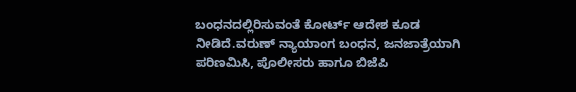ಬಂಧನದಲ್ಲಿರಿಸುವಂತೆ ಕೋರ್ಟ್ ಆದೇಶ ಕೂಡ ನೀಡಿದೆ.ವರುಣ್ ನ್ಯಾಯಾಂಗ ಬಂಧನ, ಜನಜಾತ್ರೆಯಾಗಿ ಪರಿಣಮಿಸಿ, ಪೊಲೀಸರು ಹಾಗೂ ಬಿಜೆಪಿ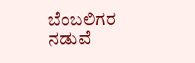ಬೆಂಬಲಿಗರ ನಡುವೆ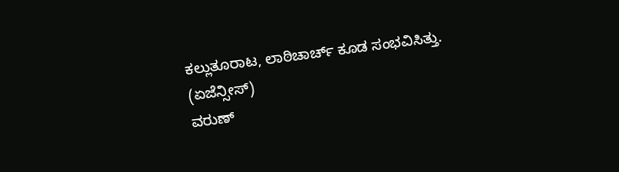ಕಲ್ಲುತೂರಾಟ, ಲಾಠಿಚಾರ್ಚ್ ಕೂಡ ಸಂಭವಿಸಿತ್ತು.
(ಏಜೆನ್ಸೀಸ್)
ವರುಣ್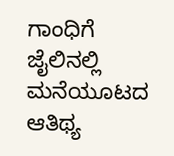ಗಾಂಧಿಗೆ ಜೈಲಿನಲ್ಲಿ ಮನೆಯೂಟದ ಆತಿಥ್ಯ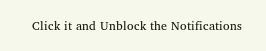Click it and Unblock the Notifications